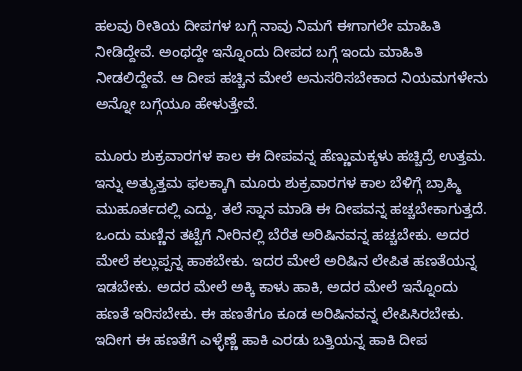ಹಲವು ರೀತಿಯ ದೀಪಗಳ ಬಗ್ಗೆ ನಾವು ನಿಮಗೆ ಈಗಾಗಲೇ ಮಾಹಿತಿ ನೀಡಿದ್ದೇವೆ. ಅಂಥದ್ದೇ ಇನ್ನೊಂದು ದೀಪದ ಬಗ್ಗೆ ಇಂದು ಮಾಹಿತಿ ನೀಡಲಿದ್ದೇವೆ. ಆ ದೀಪ ಹಚ್ಚಿನ ಮೇಲೆ ಅನುಸರಿಸಬೇಕಾದ ನಿಯಮಗಳೇನು ಅನ್ನೋ ಬಗ್ಗೆಯೂ ಹೇಳುತ್ತೇವೆ.

ಮೂರು ಶುಕ್ರವಾರಗಳ ಕಾಲ ಈ ದೀಪವನ್ನ ಹೆಣ್ಣುಮಕ್ಕಳು ಹಚ್ಚಿದ್ರೆ ಉತ್ತಮ. ಇನ್ನು ಅತ್ಯುತ್ತಮ ಫಲಕ್ಕಾಗಿ ಮೂರು ಶುಕ್ರವಾರಗಳ ಕಾಲ ಬೆಳಿಗ್ಗೆ ಬ್ರಾಹ್ಮಿ ಮುಹೂರ್ತದಲ್ಲಿ ಎದ್ದು, ತಲೆ ಸ್ನಾನ ಮಾಡಿ ಈ ದೀಪವನ್ನ ಹಚ್ಚಬೇಕಾಗುತ್ತದೆ.
ಒಂದು ಮಣ್ಣಿನ ತಟ್ಟೆಗೆ ನೀರಿನಲ್ಲಿ ಬೆರೆತ ಅರಿಷಿನವನ್ನ ಹಚ್ಚಬೇಕು. ಅದರ ಮೇಲೆ ಕಲ್ಲುಪ್ಪನ್ನ ಹಾಕಬೇಕು. ಇದರ ಮೇಲೆ ಅರಿಷಿನ ಲೇಪಿತ ಹಣತೆಯನ್ನ ಇಡಬೇಕು. ಅದರ ಮೇಲೆ ಅಕ್ಕಿ ಕಾಳು ಹಾಕಿ, ಅದರ ಮೇಲೆ ಇನ್ನೊಂದು ಹಣತೆ ಇರಿಸಬೇಕು. ಈ ಹಣತೆಗೂ ಕೂಡ ಅರಿಷಿನವನ್ನ ಲೇಪಿಸಿರಬೇಕು. ಇದೀಗ ಈ ಹಣತೆಗೆ ಎಳ್ಳೆಣ್ಣೆ ಹಾಕಿ ಎರಡು ಬತ್ತಿಯನ್ನ ಹಾಕಿ ದೀಪ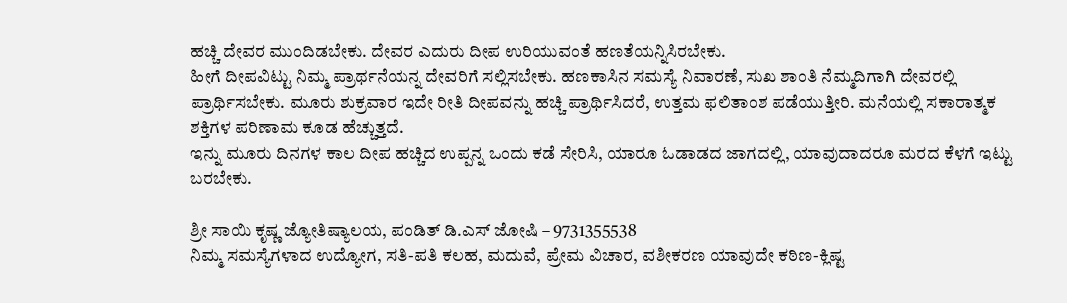ಹಚ್ಚಿ ದೇವರ ಮುಂದಿಡಬೇಕು. ದೇವರ ಎದುರು ದೀಪ ಉರಿಯುವಂತೆ ಹಣತೆಯನ್ನಿಸಿರಬೇಕು.
ಹೀಗೆ ದೀಪವಿಟ್ಟು ನಿಮ್ಮ ಪ್ರಾರ್ಥನೆಯನ್ನ ದೇವರಿಗೆ ಸಲ್ಲಿಸಬೇಕು. ಹಣಕಾಸಿನ ಸಮಸ್ಯೆ ನಿವಾರಣೆ, ಸುಖ ಶಾಂತಿ ನೆಮ್ಮದಿಗಾಗಿ ದೇವರಲ್ಲಿ ಪ್ರಾರ್ಥಿಸಬೇಕು. ಮೂರು ಶುಕ್ರವಾರ ಇದೇ ರೀತಿ ದೀಪವನ್ನು ಹಚ್ಚಿ ಪ್ರಾರ್ಥಿಸಿದರೆ, ಉತ್ತಮ ಫಲಿತಾಂಶ ಪಡೆಯುತ್ತೀರಿ. ಮನೆಯಲ್ಲಿ ಸಕಾರಾತ್ಮಕ ಶಕ್ತಿಗಳ ಪರಿಣಾಮ ಕೂಡ ಹೆಚ್ಚುತ್ತದೆ.
ಇನ್ನು ಮೂರು ದಿನಗಳ ಕಾಲ ದೀಪ ಹಚ್ಚಿದ ಉಪ್ಪನ್ನ ಒಂದು ಕಡೆ ಸೇರಿಸಿ, ಯಾರೂ ಓಡಾಡದ ಜಾಗದಲ್ಲಿ, ಯಾವುದಾದರೂ ಮರದ ಕೆಳಗೆ ಇಟ್ಟು ಬರಬೇಕು.

ಶ್ರೀ ಸಾಯಿ ಕೃಷ್ಣ ಜ್ಯೋತಿಷ್ಯಾಲಯ, ಪಂಡಿತ್ ಡಿ.ಎಸ್ ಜೋಷಿ – 9731355538
ನಿಮ್ಮ ಸಮಸ್ಯೆಗಳಾದ ಉದ್ಯೋಗ, ಸತಿ-ಪತಿ ಕಲಹ, ಮದುವೆ, ಪ್ರೇಮ ವಿಚಾರ, ವಶೀಕರಣ ಯಾವುದೇ ಕಠಿಣ-ಕ್ಲಿಷ್ಟ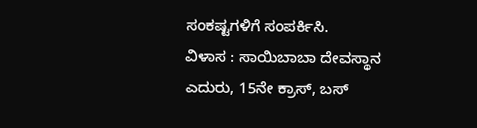ಸಂಕಷ್ಟಗಳಿಗೆ ಸಂಪರ್ಕಿಸಿ.
ವಿಳಾಸ : ಸಾಯಿಬಾಬಾ ದೇವಸ್ಥಾನ ಎದುರು, 15ನೇ ಕ್ರಾಸ್, ಬಸ್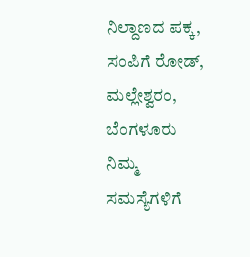ನಿಲ್ದಾಣದ ಪಕ್ಕ, ಸಂಪಿಗೆ ರೋಡ್, ಮಲ್ಲೇಶ್ವರಂ, ಬೆಂಗಳೂರು
ನಿಮ್ಮ ಸಮಸ್ಯೆಗಳಿಗೆ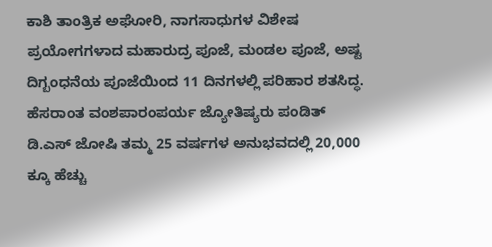ಕಾಶಿ ತಾಂತ್ರಿಕ ಅಘೋರಿ, ನಾಗಸಾಧುಗಳ ವಿಶೇಷ ಪ್ರಯೋಗಗಳಾದ ಮಹಾರುದ್ರ ಪೂಜೆ, ಮಂಡಲ ಪೂಜೆ, ಅಷ್ಟ ದಿಗ್ಬಂಧನೆಯ ಪೂಜೆಯಿಂದ 11 ದಿನಗಳಲ್ಲಿ ಪರಿಹಾರ ಶತಸಿದ್ಧ.
ಹೆಸರಾಂತ ವಂಶಪಾರಂಪರ್ಯ ಜ್ಯೋತಿಷ್ಯರು ಪಂಡಿತ್ ಡಿ.ಎಸ್ ಜೋಷಿ ತಮ್ಮ 25 ವರ್ಷಗಳ ಅನುಭವದಲ್ಲಿ 20,000 ಕ್ಕೂ ಹೆಚ್ಚು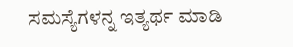ಸಮಸ್ಯೆಗಳನ್ನ ಇತ್ಯರ್ಥ ಮಾಡಿ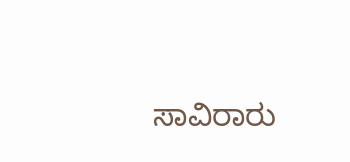ಸಾವಿರಾರು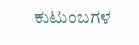ಕುಟುಂಬಗಳ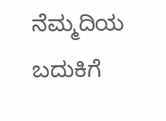ನೆಮ್ಮದಿಯ ಬದುಕಿಗೆ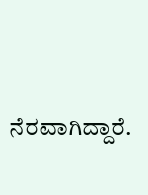ನೆರವಾಗಿದ್ದಾರೆ.